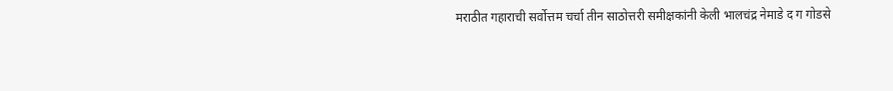मराठीत गहाराची सर्वोत्तम चर्चा तीन साठोत्तरी समीक्षकांनी केली भालचंद्र नेमाडे द ग गोडसे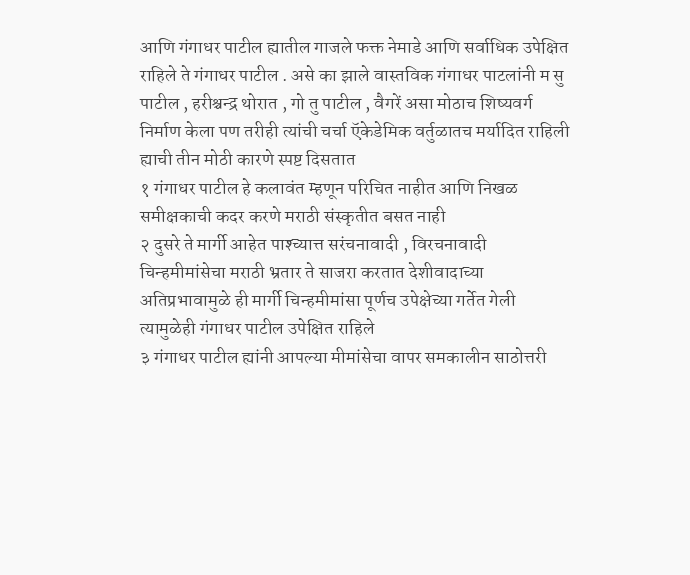आणि गंगाधर पाटील ह्यातील गाजले फक्त नेमाडे आणि सर्वाधिक उपेक्षित राहिले ते गंगाधर पाटील . असे का झाले वास्तविक गंगाधर पाटलांनी म सु पाटील , हरीश्चन्द्र थोरात , गो तु पाटील , वैगरें असा मोठाच शिष्यवर्ग निर्माण केला पण तरीही त्यांची चर्चा ऍकेडेमिक वर्तुळातच मर्यादित राहिली ह्याची तीन मोठी कारणे स्पष्ट दिसतात
१ गंगाधर पाटील हे कलावंत म्हणून परिचित नाहीत आणि निखळ समीक्षकाची कदर करणे मराठी संस्कृतीत बसत नाही
२ दुसरे ते मार्गी आहेत पाश्च्यात्त सरंचनावादी , विरचनावादी चिन्हमीमांसेचा मराठी भ्रतार ते साजरा करतात देशीवादाच्या अतिप्रभावामुळे ही मार्गी चिन्हमीमांसा पूर्णच उपेक्षेच्या गर्तेत गेली त्यामुळेही गंगाधर पाटील उपेक्षित राहिले
३ गंगाधर पाटील ह्यांनी आपल्या मीमांसेचा वापर समकालीन साठोत्तरी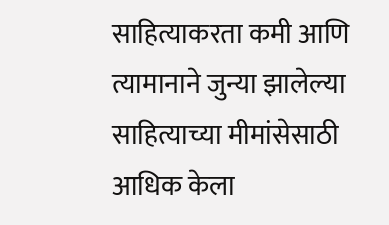साहित्याकरता कमी आणि त्यामानाने जुन्या झालेल्या साहित्याच्या मीमांसेसाठी आधिक केला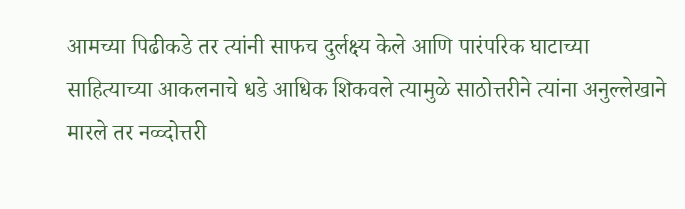आमच्या पिढीकडे तर त्यांनी साफच दुर्लक्ष्य केले आणि पारंपरिक घाटाच्या साहित्याच्या आकलनाचे धडे आधिक शिकवले त्यामुळे साठोत्तरीने त्यांना अनुल्लेखाने मारले तर नव्व्दोत्तरी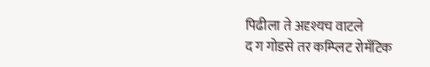पिढीला ते अदृश्यच वाटले
द ग गोडसे तर कम्प्लिट रोमँटिक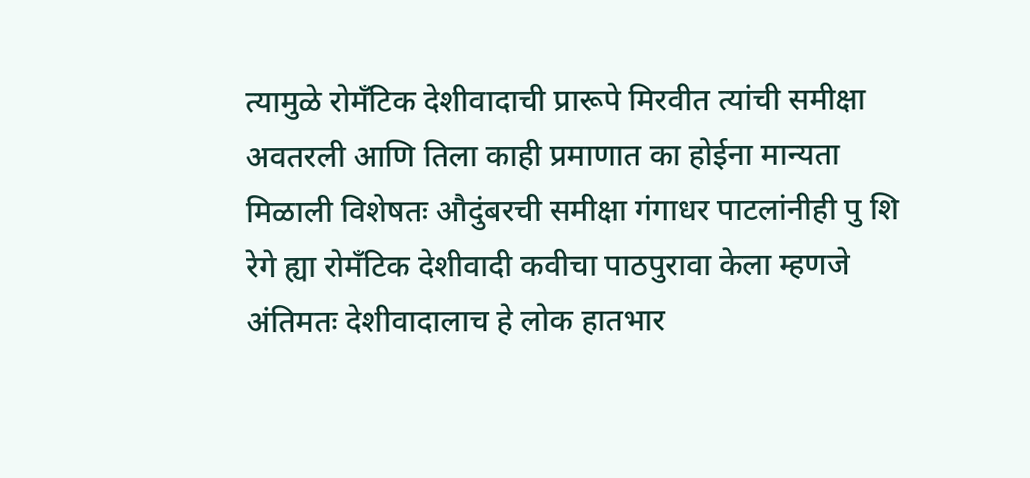त्यामुळे रोमँटिक देशीवादाची प्रारूपे मिरवीत त्यांची समीक्षा अवतरली आणि तिला काही प्रमाणात का होईना मान्यता मिळाली विशेषतः औदुंबरची समीक्षा गंगाधर पाटलांनीही पु शि रेगे ह्या रोमँटिक देशीवादी कवीचा पाठपुरावा केला म्हणजे अंतिमतः देशीवादालाच हे लोक हातभार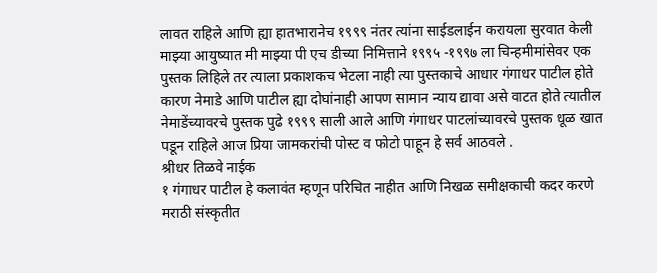लावत राहिले आणि ह्या हातभारानेच १९९९ नंतर त्यांना साईडलाईन करायला सुरवात केली माझ्या आयुष्यात मी माझ्या पी एच डीच्या निमित्ताने १९९५ -१९९७ ला चिन्हमीमांसेवर एक पुस्तक लिहिले तर त्याला प्रकाशकच भेटला नाही त्या पुस्तकाचे आधार गंगाधर पाटील होते कारण नेमाडे आणि पाटील ह्या दोघांनाही आपण सामान न्याय द्यावा असे वाटत होते त्यातील नेमाडेंच्यावरचे पुस्तक पुढे १९९९ साली आले आणि गंगाधर पाटलांच्यावरचे पुस्तक धूळ खात पडून राहिले आज प्रिया जामकरांची पोस्ट व फोटो पाहून हे सर्व आठवले .
श्रीधर तिळवे नाईक
१ गंगाधर पाटील हे कलावंत म्हणून परिचित नाहीत आणि निखळ समीक्षकाची कदर करणे मराठी संस्कृतीत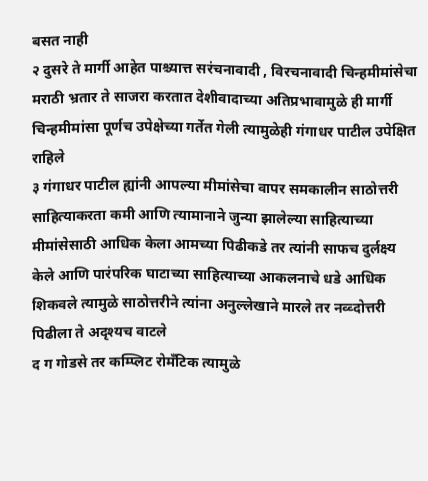बसत नाही
२ दुसरे ते मार्गी आहेत पाश्च्यात्त सरंचनावादी , विरचनावादी चिन्हमीमांसेचा मराठी भ्रतार ते साजरा करतात देशीवादाच्या अतिप्रभावामुळे ही मार्गी चिन्हमीमांसा पूर्णच उपेक्षेच्या गर्तेत गेली त्यामुळेही गंगाधर पाटील उपेक्षित राहिले
३ गंगाधर पाटील ह्यांनी आपल्या मीमांसेचा वापर समकालीन साठोत्तरी साहित्याकरता कमी आणि त्यामानाने जुन्या झालेल्या साहित्याच्या मीमांसेसाठी आधिक केला आमच्या पिढीकडे तर त्यांनी साफच दुर्लक्ष्य केले आणि पारंपरिक घाटाच्या साहित्याच्या आकलनाचे धडे आधिक शिकवले त्यामुळे साठोत्तरीने त्यांना अनुल्लेखाने मारले तर नव्व्दोत्तरी पिढीला ते अदृश्यच वाटले
द ग गोडसे तर कम्प्लिट रोमँटिक त्यामुळे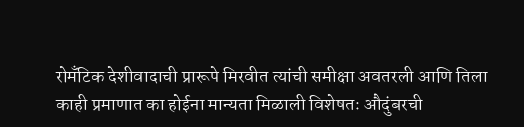रोमँटिक देशीवादाची प्रारूपे मिरवीत त्यांची समीक्षा अवतरली आणि तिला काही प्रमाणात का होईना मान्यता मिळाली विशेषतः औदुंबरची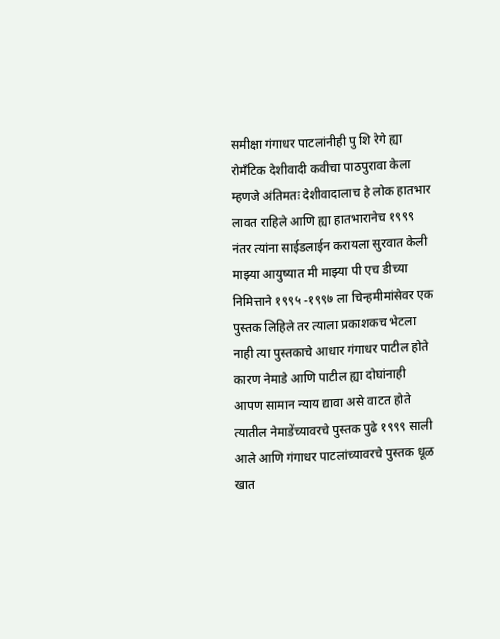समीक्षा गंगाधर पाटलांनीही पु शि रेगे ह्या रोमँटिक देशीवादी कवीचा पाठपुरावा केला म्हणजे अंतिमतः देशीवादालाच हे लोक हातभार लावत राहिले आणि ह्या हातभारानेच १९९९ नंतर त्यांना साईडलाईन करायला सुरवात केली माझ्या आयुष्यात मी माझ्या पी एच डीच्या निमित्ताने १९९५ -१९९७ ला चिन्हमीमांसेवर एक पुस्तक लिहिले तर त्याला प्रकाशकच भेटला नाही त्या पुस्तकाचे आधार गंगाधर पाटील होते कारण नेमाडे आणि पाटील ह्या दोघांनाही आपण सामान न्याय द्यावा असे वाटत होते त्यातील नेमाडेंच्यावरचे पुस्तक पुढे १९९९ साली आले आणि गंगाधर पाटलांच्यावरचे पुस्तक धूळ खात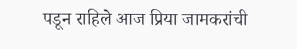पडून राहिले आज प्रिया जामकरांची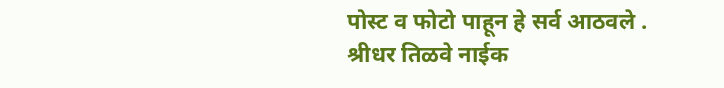पोस्ट व फोटो पाहून हे सर्व आठवले .
श्रीधर तिळवे नाईक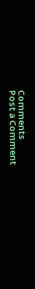Comments
Post a Comment